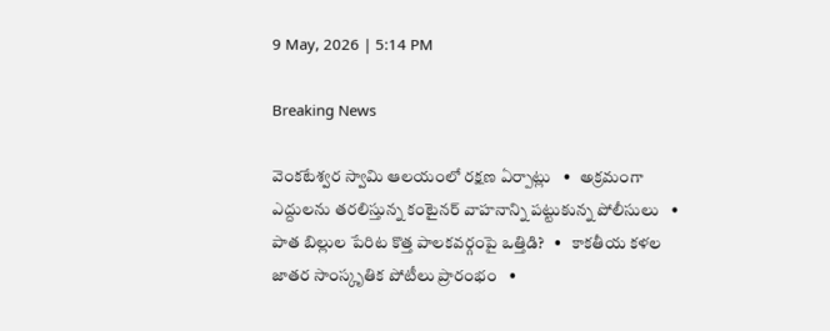9 May, 2026 | 5:14 PM

Breaking News

వెంకటేశ్వర స్వామి ఆలయంలో రక్షణ ఏర్పాట్లు   •   అక్రమంగా ఎద్దులను తరలిస్తున్న కంటైనర్ వాహనాన్ని పట్టుకున్న పోలీసులు   •   పాత బిల్లుల పేరిట కొత్త పాలకవర్గంపై ఒత్తిడి?   •   కాకతీయ కళల జాతర సాంస్కృతిక పోటీలు ప్రారంభం   •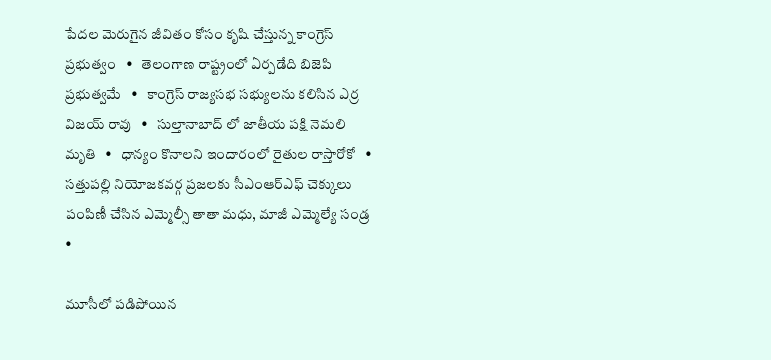పేదల మెరుగైన జీవితం కోసం కృషి చేస్తున్న కాంగ్రెస్ ప్రభుత్వం   •   తెలంగాణ రాష్ట్రంలో ఏర్పడేది బిజెపి ప్రభుత్వమే   •   కాంగ్రెస్ రాజ్యసభ సభ్యులను కలిసిన ఎర్ర విజయ్ రావు   •   సుల్తానాబాద్ లో జాతీయ పక్షి నెమలి మృతి   •   ధాన్యం కొనాలని ఇందారంలో రైతుల రాస్తారోకో   •   సత్తుపల్లి నియోజకవర్గ ప్రజలకు సీఎంఆర్ఎఫ్ చెక్కులు పంపిణీ చేసిన ఎమ్మెల్సీ తాతా మధు, మాజీ ఎమ్మెల్యే సండ్ర   •

మూసీలో పడిపోయిన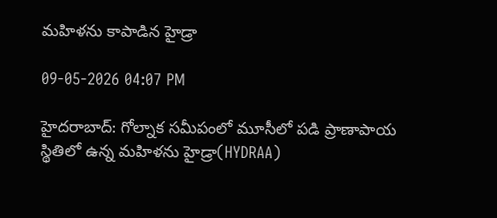మహిళను కాపాడిన హైడ్రా

09-05-2026 04:07 PM

హైదరాబాద్: గోల్నాక సమీపంలో మూసీలో పడి ప్రాణాపాయ స్థితిలో ఉన్న మహిళను హైడ్రా(HYDRAA)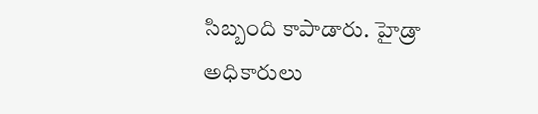సిబ్బంది కాపాడారు. హైడ్రా అధికారులు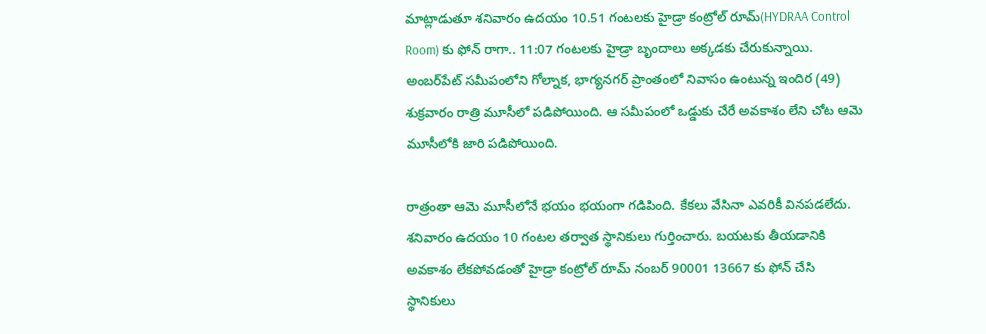మాట్లాడుతూ శనివారం ఉదయం 10.51 గంటలకు హైడ్రా కంట్రోల్ రూమ్(HYDRAA Control Room) కు ఫోన్ రాగా.. 11:07 గంటలకు హైడ్రా బృందాలు అక్కడకు చేరుకున్నాయి. అంబర్‌పేట్ సమీపంలోని గోల్నాక, భాగ్యనగర్ ప్రాంతంలో నివాసం ఉంటున్న ఇందిర (49) శుక్రవారం రాత్రి మూసీలో పడిపోయింది. ఆ సమీపంలో ఒడ్డుకు చేరే అవకాశం లేని చోట ఆమె మూసీలోకి జారి పడిపోయింది.

రాత్రంతా ఆమె మూసీలోనే భయం భయంగా గడిపింది. కేకలు వేసినా ఎవరికీ వినపడలేదు. శనివారం ఉదయం 10 గంటల తర్వాత స్థానికులు గుర్తించారు. బయటకు తీయడానికి అవకాశం లేకపోవడంతో హైడ్రా కంట్రోల్ రూమ్ నంబర్ 90001 13667 కు ఫోన్ చేసి స్థానికులు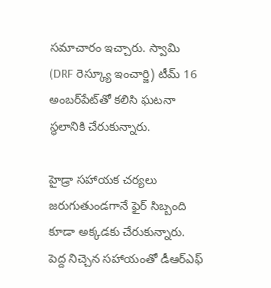సమాచారం ఇచ్చారు. స్వామి (DRF రెస్క్యూ ఇంచార్జి) టీమ్ 16 అంబర్‌పేట్‌తో కలిసి ఘటనా స్థలానికి చేరుకున్నారు.

హైడ్రా సహాయక చర్యలు జరుగుతుండగానే ఫైర్ సిబ్బంది కూడా అక్కడకు చేరుకున్నారు. పెద్ద నిచ్చెన సహాయంతో డీఆర్‌ఎఫ్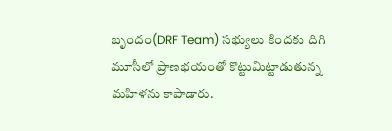బృందం(DRF Team) సభ్యులు కిందకు దిగి మూసీలో ప్రాణభయంతో కొట్టుమిట్టాడుతున్న మహిళను కాపాడారు.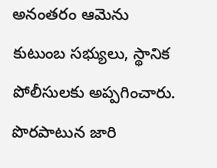అనంతరం ఆమెను కుటుంబ సభ్యులు, స్థానిక పోలీసులకు అప్పగించారు. పొరపాటున జారి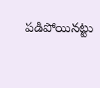పడిపోయినట్టు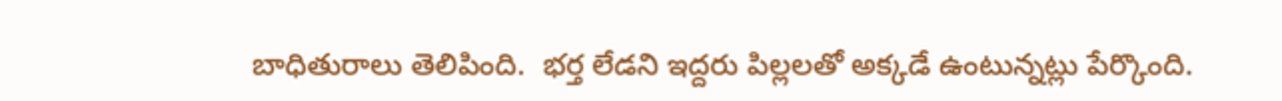బాధితురాలు తెలిపింది.  భర్త లేడని ఇద్దరు పిల్లలతో అక్కడే ఉంటున్నట్లు పేర్కొంది.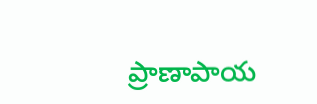ప్రాణాపాయ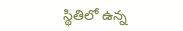స్థితిలో ఉన్న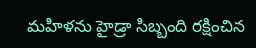మహిళను హైడ్రా సిబ్బంది రక్షించిన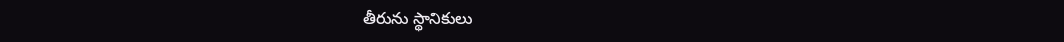తీరును స్థానికులు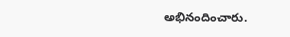అభినందించారు.